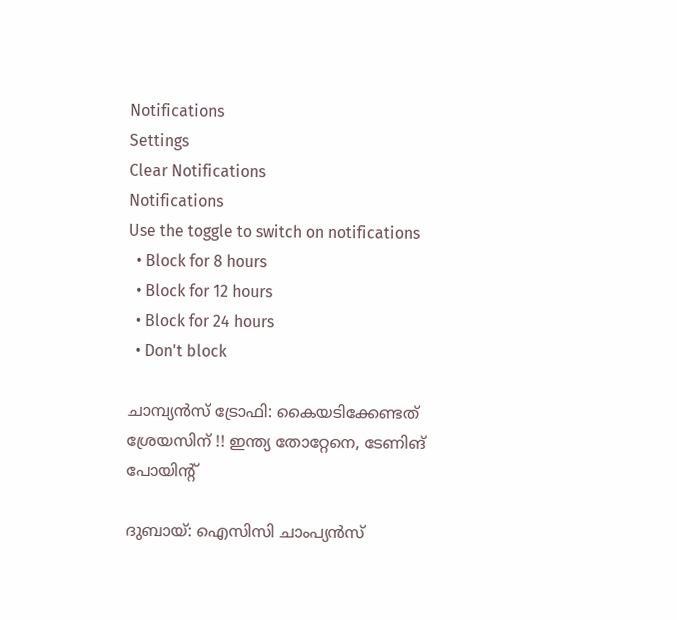Notifications
Settings
Clear Notifications
Notifications
Use the toggle to switch on notifications
  • Block for 8 hours
  • Block for 12 hours
  • Block for 24 hours
  • Don't block

ചാമ്പ്യന്‍സ് ട്രോഫി: കൈയടിക്കേണ്ടത് ശ്രേയസിന് !! ഇന്ത്യ തോറ്റേനെ, ടേണിങ് പോയിന്റ്

ദുബായ്: ഐസിസി ചാംപ്യന്‍സ്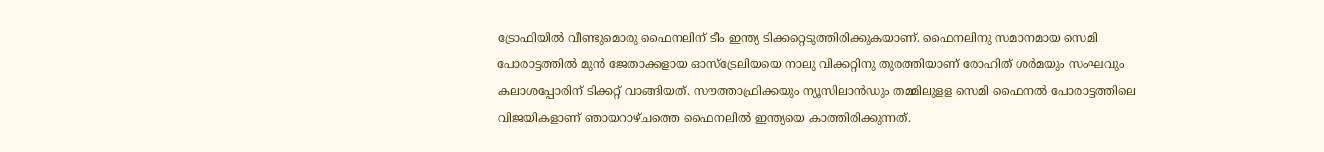ട്രോഫിയില്‍ വീണ്ടുമൊരു ഫൈനലിന് ടീം ഇന്ത്യ ടിക്കറ്റെടുത്തിരിക്കുകയാണ്. ഫൈനലിനു സമാനമായ സെമി പോരാട്ടത്തില്‍ മുന്‍ ജേതാക്കളായ ഓസ്‌ട്രേലിയയെ നാലു വിക്കറ്റിനു തുരത്തിയാണ് രോഹിത് ശര്‍മയും സംഘവും കലാശപ്പോരിന് ടിക്കറ്റ് വാങ്ങിയത്. സൗത്താഫ്രിക്കയും ന്യൂസിലാന്‍ഡും തമ്മിലുളള സെമി ഫൈനല്‍ പോരാട്ടത്തിലെ വിജയികളാണ് ഞായറാഴ്ചത്തെ ഫൈനലില്‍ ഇന്ത്യയെ കാത്തിരിക്കുന്നത്.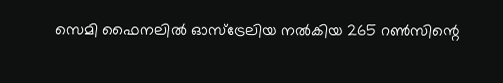സെമി ഫൈനലില്‍ ഓസ്‌ട്രേലിയ നല്‍കിയ 265 റണ്‍സിന്റെ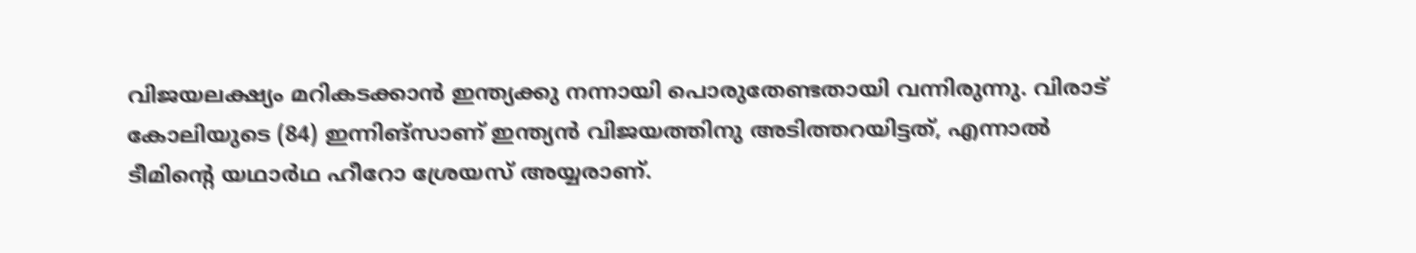വിജയലക്ഷ്യം മറികടക്കാന്‍ ഇന്ത്യക്കു നന്നായി പൊരുതേണ്ടതായി വന്നിരുന്നു. വിരാട് കോലിയുടെ (84) ഇന്നിങ്‌സാണ് ഇന്ത്യന്‍ വിജയത്തിനു അടിത്തറയിട്ടത്, എന്നാല്‍ ടീമിന്റെ യഥാര്‍ഥ ഹീറോ ശ്രേയസ് അയ്യരാണ്.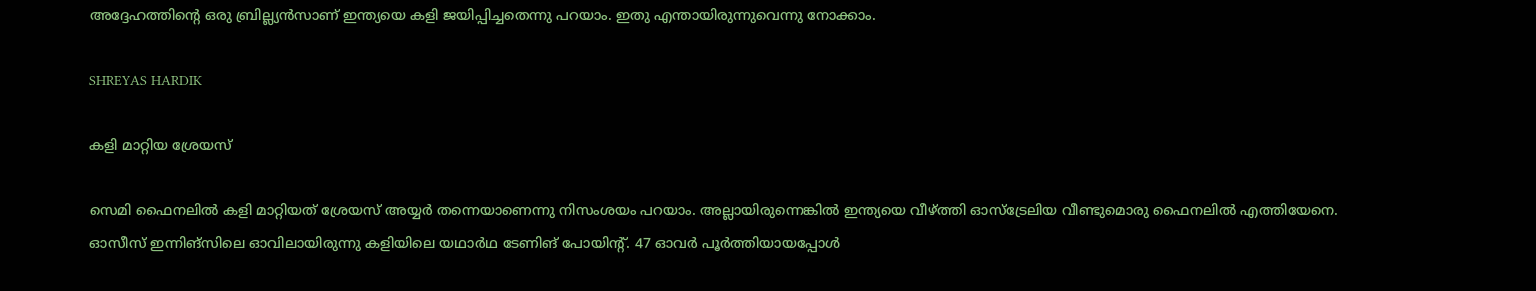അദ്ദേഹത്തിന്റെ ഒരു ബ്രില്ല്യന്‍സാണ് ഇന്ത്യയെ കളി ജയിപ്പിച്ചതെന്നു പറയാം. ഇതു എന്തായിരുന്നുവെന്നു നോക്കാം.

SHREYAS HARDIK

കളി മാറ്റിയ ശ്രേയസ്

സെമി ഫൈനലില്‍ കളി മാറ്റിയത് ശ്രേയസ് അയ്യര്‍ തന്നെയാണെന്നു നിസംശയം പറയാം. അല്ലായിരുന്നെങ്കില്‍ ഇന്ത്യയെ വീഴ്ത്തി ഓസ്‌ട്രേലിയ വീണ്ടുമൊരു ഫൈനലില്‍ എത്തിയേനെ. ഓസീസ് ഇന്നിങ്‌സിലെ ഓവിലായിരുന്നു കളിയിലെ യഥാര്‍ഥ ടേണിങ് പോയിന്റ്. 47 ഓവര്‍ പൂര്‍ത്തിയായപ്പോള്‍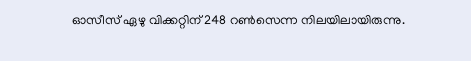ഓസീസ് ഏഴു വിക്കറ്റിന് 248 റണ്‍സെന്ന നിലയിലായിരുന്നു.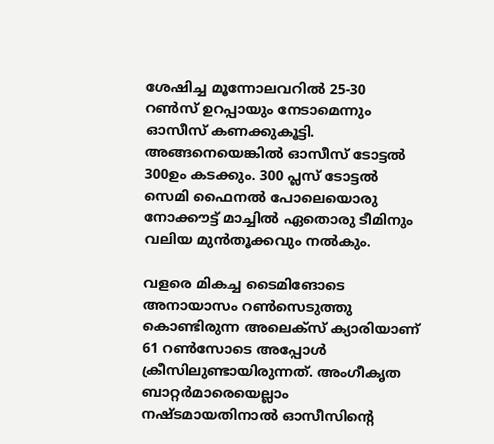ശേഷിച്ച മൂന്നോലവറില്‍ 25-30 റണ്‍സ് ഉറപ്പായും നേടാമെന്നും ഓസീസ് കണക്കുകൂട്ടി. അങ്ങനെയെങ്കില്‍ ഓസീസ് ടോട്ടല്‍ 300ഉം കടക്കും. 300 പ്ലസ് ടോട്ടല്‍ സെമി ഫൈനല്‍ പോലെയൊരു നോക്കൗട്ട് മാച്ചില്‍ ഏതൊരു ടീമിനും വലിയ മുന്‍തൂക്കവും നല്‍കും.

വളരെ മികച്ച ടൈമിങോടെ അനായാസം റണ്‍സെടുത്തു കൊണ്ടിരുന്ന അലെക്‌സ് ക്യാരിയാണ് 61 റണ്‍സോടെ അപ്പോള്‍ ക്രീസിലുണ്ടായിരുന്നത്. അംഗീകൃത ബാറ്റര്‍മാരെയെല്ലാം നഷ്ടമായതിനാല്‍ ഓസീസിന്റെ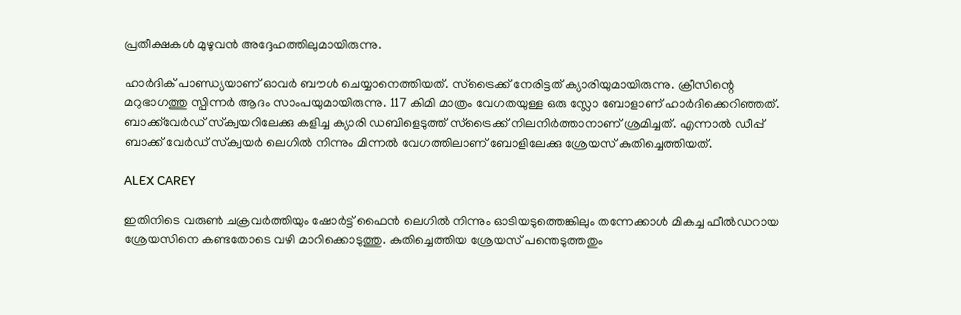പ്രതീക്ഷകള്‍ മുഴുവന്‍ അദ്ദേഹത്തിലുമായിരുന്നു.

ഹാര്‍ദിക് പാണ്ഡ്യയാണ് ഓവര്‍ ബൗള്‍ ചെയ്യാനെത്തിയത്. സ്‌ട്രൈക്ക് നേരിട്ടത് ക്യാരിയുമായിരുന്നു. ക്രീസിന്റെ മറുഭാഗത്തു സ്പിന്നര്‍ ആദം സാംപയുമായിരുന്നു. 117 കിമി മാത്രം വേഗതയുള്ള ഒരു സ്ലോ ബോളാണ് ഹാര്‍ദിക്കെറിഞ്ഞത്. ബാക്ക്‌വേര്‍ഡ് സ്‌ക്വയറിലേക്കു കളിച്ച ക്യാരി ഡബിളെടുത്ത് സ്‌ട്രൈക്ക് നിലനിര്‍ത്താനാണ് ശ്രമിച്ചത്. എന്നാല്‍ ഡീപ്പ് ബാക്ക് വേര്‍ഡ് സ്‌ക്വയര്‍ ലെഗില്‍ നിന്നും മിന്നല്‍ വേഗത്തിലാണ് ബോളിലേക്കു ശ്രേയസ് കുതിച്ചെത്തിയത്.

ALEX CAREY

ഇതിനിടെ വരുണ്‍ ചക്രവര്‍ത്തിയും ഷോര്‍ട്ട് ഫൈന്‍ ലെഗില്‍ നിന്നും ഓടിയടുത്തെങ്കിലും തന്നേക്കാള്‍ മികച്ച ഫീല്‍ഡറായ ശ്രേയസിനെ കണ്ടതോടെ വഴി മാറിക്കൊടുത്തു. കുതിച്ചെത്തിയ ശ്രേയസ് പന്തെടുത്തതും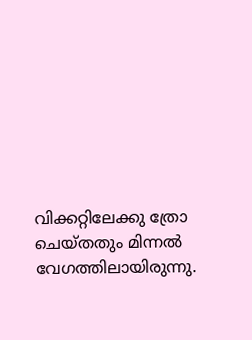വിക്കറ്റിലേക്കു ത്രോ ചെയ്തതും മിന്നല്‍ വേഗത്തിലായിരുന്നു.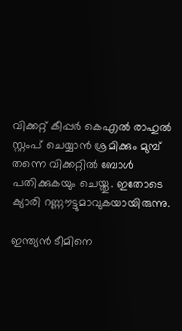വിക്കറ്റ് കീപ്പര്‍ കെഎല്‍ രാഹുല്‍ സ്റ്റംപ് ചെയ്യാന്‍ ശ്രമിക്കും മുമ്പ് തന്നെ വിക്കറ്റില്‍ ബോള്‍ പതിക്കുകയും ചെയ്തു. ഇതോടെ ക്യാരി റണ്ണൗട്ടുമാവുകയായിരുന്നു.

ഇന്ത്യന്‍ ടീമിനെ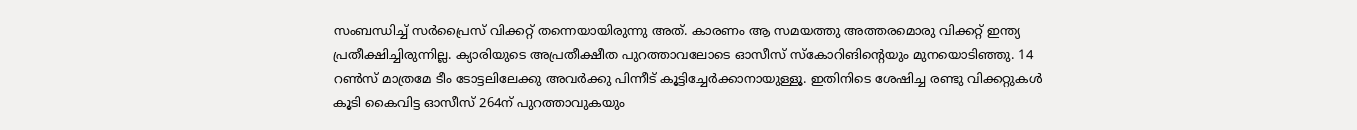സംബന്ധിച്ച് സര്‍പ്രൈസ് വിക്കറ്റ് തന്നെയായിരുന്നു അത്. കാരണം ആ സമയത്തു അത്തരമൊരു വിക്കറ്റ് ഇന്ത്യ പ്രതീക്ഷിച്ചിരുന്നില്ല. ക്യാരിയുടെ അപ്രതീക്ഷീത പുറത്താവലോടെ ഓസീസ് സ്‌കോറിങിന്റെയും മുനയൊടിഞ്ഞു. 14 റണ്‍സ് മാത്രമേ ടീം ടോട്ടലിലേക്കു അവര്‍ക്കു പിന്നീട് കൂട്ടിച്ചേര്‍ക്കാനായുള്ളൂ. ഇതിനിടെ ശേഷിച്ച രണ്ടു വിക്കറ്റുകള്‍ കൂടി കൈവിട്ട ഓസീസ് 264ന് പുറത്താവുകയും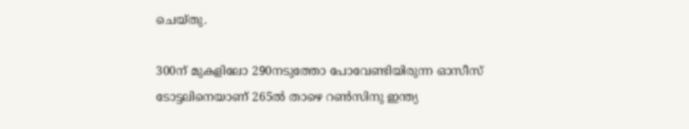ചെയ്തു.

300ന് മുകളിലോ 290നടുത്തോ പോവേണ്ടിയിരുന്ന ഓസീസ് ടോട്ടലിനെയാണ് 265ല്‍ താഴെ റണ്‍സിനു ഇന്ത്യ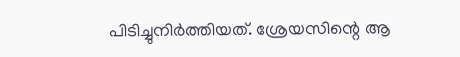പിടിച്ചുനിര്‍ത്തിയത്. ശ്രേയസിന്റെ ആ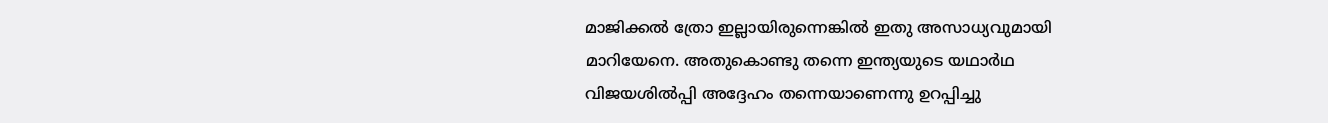മാജിക്കല്‍ ത്രോ ഇല്ലായിരുന്നെങ്കില്‍ ഇതു അസാധ്യവുമായി മാറിയേനെ. അതുകൊണ്ടു തന്നെ ഇന്ത്യയുടെ യഥാര്‍ഥ വിജയശില്‍പ്പി അദ്ദേഹം തന്നെയാണെന്നു ഉറപ്പിച്ചു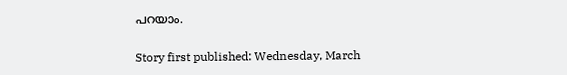പറയാം.

Story first published: Wednesday, March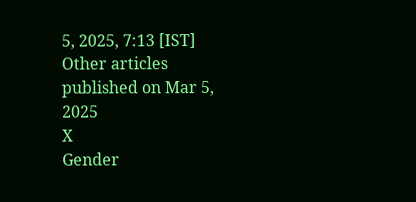5, 2025, 7:13 [IST]
Other articles published on Mar 5, 2025
X
Gender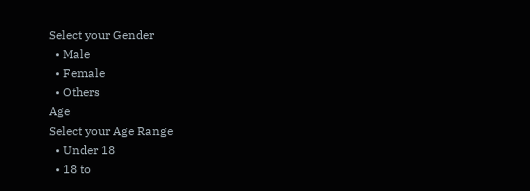Select your Gender
  • Male
  • Female
  • Others
Age
Select your Age Range
  • Under 18
  • 18 to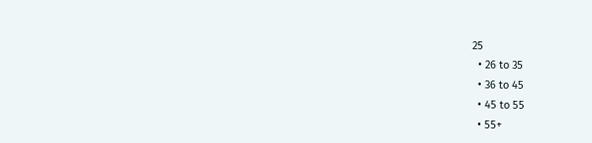25
  • 26 to 35
  • 36 to 45
  • 45 to 55
  • 55+